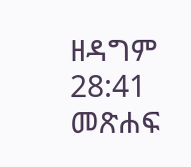ዘዳግም 28:41 መጽሐፍ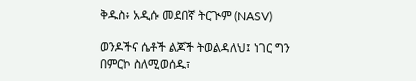ቅዱስ፥ አዲሱ መደበኛ ትርጒም (NASV)

ወንዶችና ሴቶች ልጆች ትወልዳለህ፤ ነገር ግን በምርኮ ስለሚወሰዱ፣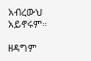አብረውህ አይኖሩም።

ዘዳግም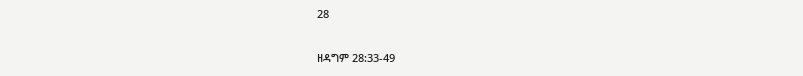28

ዘዳግም 28:33-49